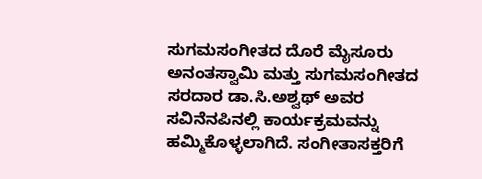ಸುಗಮಸಂಗೀತದ ದೊರೆ ಮೈಸೂರು ಅನಂತಸ್ವಾಮಿ ಮತ್ತು ಸುಗಮಸಂಗೀತದ ಸರದಾರ ಡಾ.ಸಿ.ಅಶ್ವಥ್ ಅವರ ಸವಿನೆನಪಿನಲ್ಲಿ ಕಾರ್ಯಕ್ರಮವನ್ನು ಹಮ್ಮಿಕೊಳ್ಳಲಾಗಿದೆ. ಸಂಗೀತಾಸಕ್ತರಿಗೆ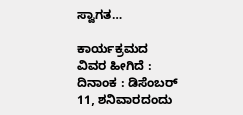ಸ್ವಾಗತ…

ಕಾರ್ಯಕ್ರಮದ ವಿವರ ಹೀಗಿದೆ :
ದಿನಾಂಕ : ಡಿಸೆಂಬರ್ 11, ಶನಿವಾರದಂದು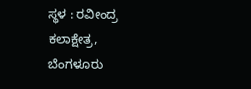ಸ್ಥಳ : ರವೀಂದ್ರ ಕಲಾಕ್ಷೇತ್ರ, ಬೆಂಗಳೂರು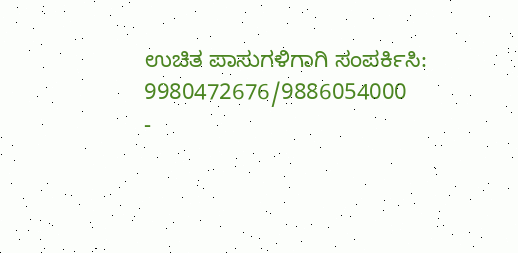ಉಚಿತ ಪಾಸುಗಳಿಗಾಗಿ ಸಂಪರ್ಕಿಸಿ: 9980472676/9886054000
-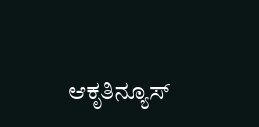ಆಕೃತಿನ್ಯೂಸ್